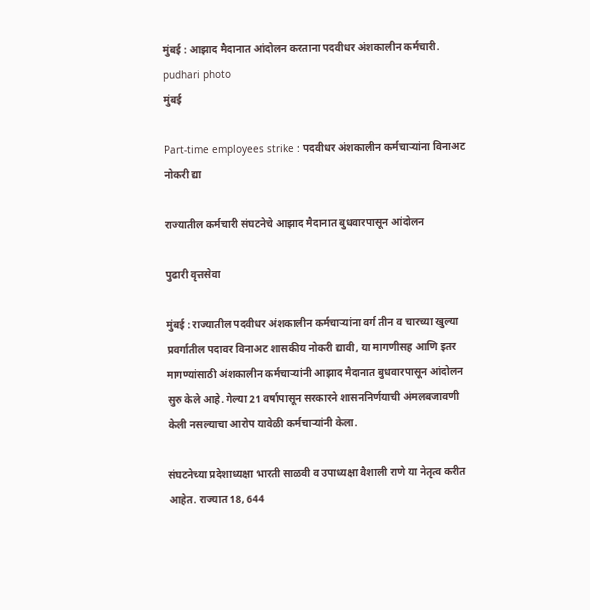मुंबई : आझाद मैदानात आंदोलन करताना पदवीधर अंशकालीन कर्मचारी.  pudhari photo
मुंबई

Part-time employees strike : पदवीधर अंशकालीन कर्मचार्‍यांना विनाअट नोकरी द्या

राज्यातील कर्मचारी संघटनेचे आझाद मैदानात बुधवारपासून आंदोलन

पुढारी वृत्तसेवा

मुंबई : राज्यातील पदवीधर अंशकालीन कर्मचार्‍यांना वर्ग तीन व चारच्या खुल्या प्रवर्गातील पदावर विनाअट शासकीय नोकरी द्यावी, या मागणीसह आणि इतर मागण्यांसाठी अंशकालीन कर्मचार्‍यांनी आझाद मैदानात बुधवारपासून आंदोलन सुरु केले आहे. गेल्या 21 वर्षापासून सरकारने शासननिर्णयाची अंमलबजावणी केली नसल्याचा आरोप यावेळी कर्मचार्‍यांनी केला.

संघटनेच्या प्रदेशाध्यक्षा भारती साळवी व उपाध्यक्षा वैशाली राणे या नेतृत्व करीत आहेत. राज्यात 18, 644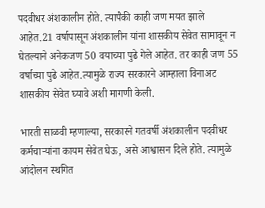पदवीधर अंशकालीन होते. त्यापैकी काही जण मयत झाले आहेत.21 वर्षापासून अंशकालीन यांना शासकीय सेवेत सामावून न घेतल्याने अनेकजण 50 वयाच्या पुढे गेले आहेत. तर काही जण 55 वर्षाच्या पुढे आहेत.त्यामुळे राज्य सरकारने आम्हाला विनाअट शासकीय सेवेत घ्यावे अशी मागणी केली.

भारती साळवी म्हणाल्या, सरकारने गतवर्षी अंशकालीन पदवीधर कर्मचार्‍यांना कायम सेवेत घेऊ, असे आश्वासन दिले होते. त्यामुळे आंदोलन स्थगित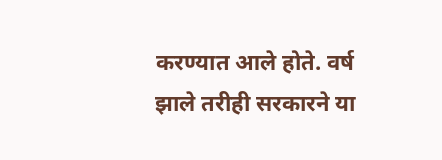करण्यात आले होते. वर्ष झाले तरीही सरकारने या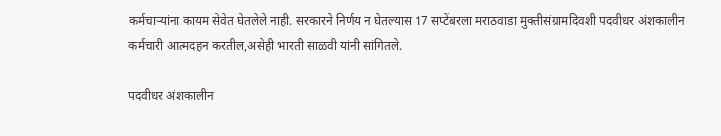कर्मचार्‍यांना कायम सेवेत घेतलेले नाही. सरकारने निर्णय न घेतल्यास 17 सप्टेंबरला मराठवाडा मुक्तीसंग्रामदिवशी पदवीधर अंशकालीन कर्मचारी आत्मदहन करतील,असेही भारती साळवी यांनी सांगितले.

पदवीधर अंशकालीन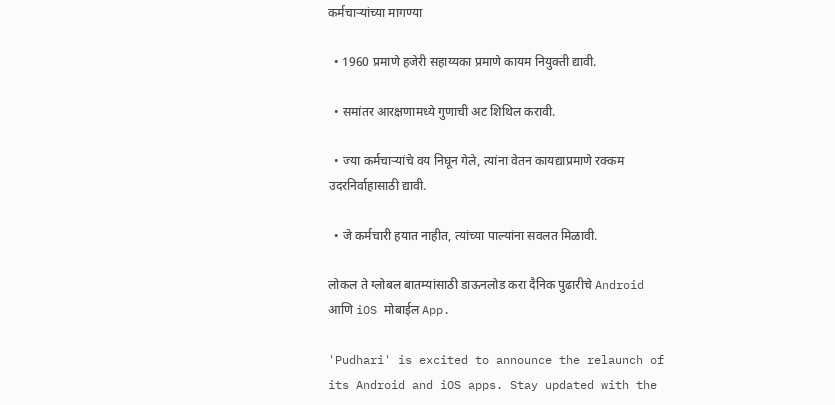कर्मचार्‍यांच्या मागण्या

  • 1960 प्रमाणे हजेरी सहाय्यका प्रमाणे कायम नियुक्ती द्यावी.

  • समांतर आरक्षणामध्ये गुणाची अट शिथिल करावी.

  • ज्या कर्मचार्‍यांचे वय निघून गेले, त्यांना वेतन कायद्याप्रमाणे रक्कम उदरनिर्वाहासाठी द्यावी.

  • जे कर्मचारी हयात नाहीत, त्यांच्या पाल्यांना सवलत मिळावी.

लोकल ते ग्लोबल बातम्यांसाठी डाऊनलोड करा दैनिक पुढारीचे Android आणि iOS मोबाईल App.

'Pudhari' is excited to announce the relaunch of its Android and iOS apps. Stay updated with the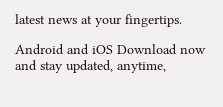latest news at your fingertips.

Android and iOS Download now and stay updated, anytime,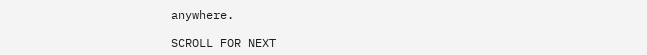anywhere.

SCROLL FOR NEXT